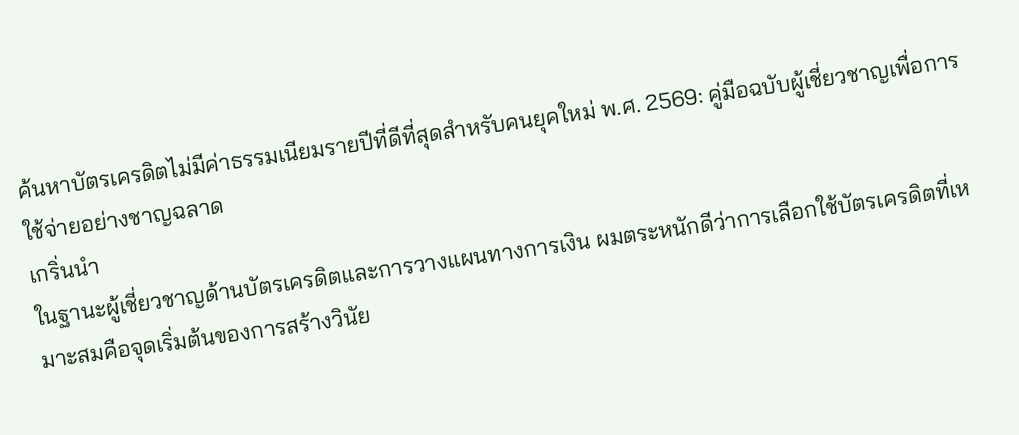ค้นหาบัตรเครดิตไม่มีค่าธรรมเนียมรายปีที่ดีที่สุดสำหรับคนยุคใหม่ พ.ศ. 2569: คู่มือฉบับผู้เชี่ยวชาญเพื่อการใช้จ่ายอย่างชาญฉลาด
เกริ่นนำ
ในฐานะผู้เชี่ยวชาญด้านบัตรเครดิตและการวางแผนทางการเงิน ผมตระหนักดีว่าการเลือกใช้บัตรเครดิตที่เหมาะสมคือจุดเริ่มต้นของการสร้างวินัย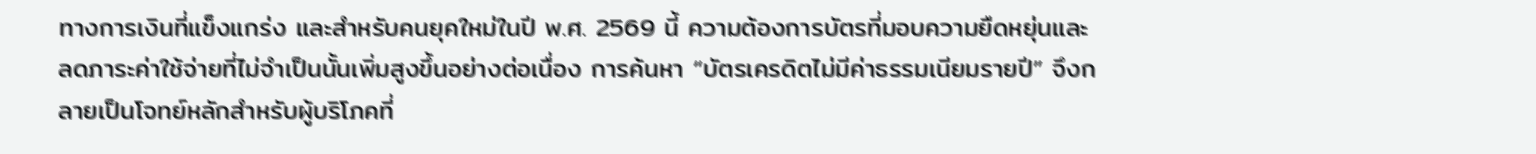ทางการเงินที่แข็งแกร่ง และสำหรับคนยุคใหม่ในปี พ.ศ. 2569 นี้ ความต้องการบัตรที่มอบความยืดหยุ่นและลดภาระค่าใช้จ่ายที่ไม่จำเป็นนั้นเพิ่มสูงขึ้นอย่างต่อเนื่อง การค้นหา “บัตรเครดิตไม่มีค่าธรรมเนียมรายปี” จึงกลายเป็นโจทย์หลักสำหรับผู้บริโภคที่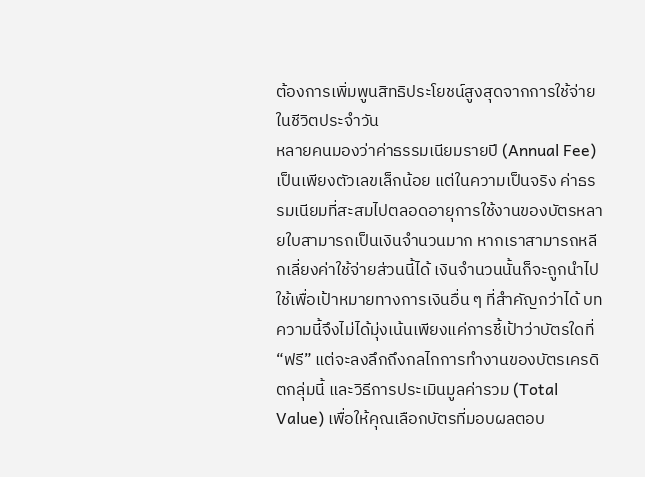ต้องการเพิ่มพูนสิทธิประโยชน์สูงสุดจากการใช้จ่ายในชีวิตประจำวัน
หลายคนมองว่าค่าธรรมเนียมรายปี (Annual Fee) เป็นเพียงตัวเลขเล็กน้อย แต่ในความเป็นจริง ค่าธรรมเนียมที่สะสมไปตลอดอายุการใช้งานของบัตรหลายใบสามารถเป็นเงินจำนวนมาก หากเราสามารถหลีกเลี่ยงค่าใช้จ่ายส่วนนี้ได้ เงินจำนวนนั้นก็จะถูกนำไปใช้เพื่อเป้าหมายทางการเงินอื่น ๆ ที่สำคัญกว่าได้ บทความนี้จึงไม่ได้มุ่งเน้นเพียงแค่การชี้เป้าว่าบัตรใดที่ “ฟรี” แต่จะลงลึกถึงกลไกการทำงานของบัตรเครดิตกลุ่มนี้ และวิธีการประเมินมูลค่ารวม (Total Value) เพื่อให้คุณเลือกบัตรที่มอบผลตอบ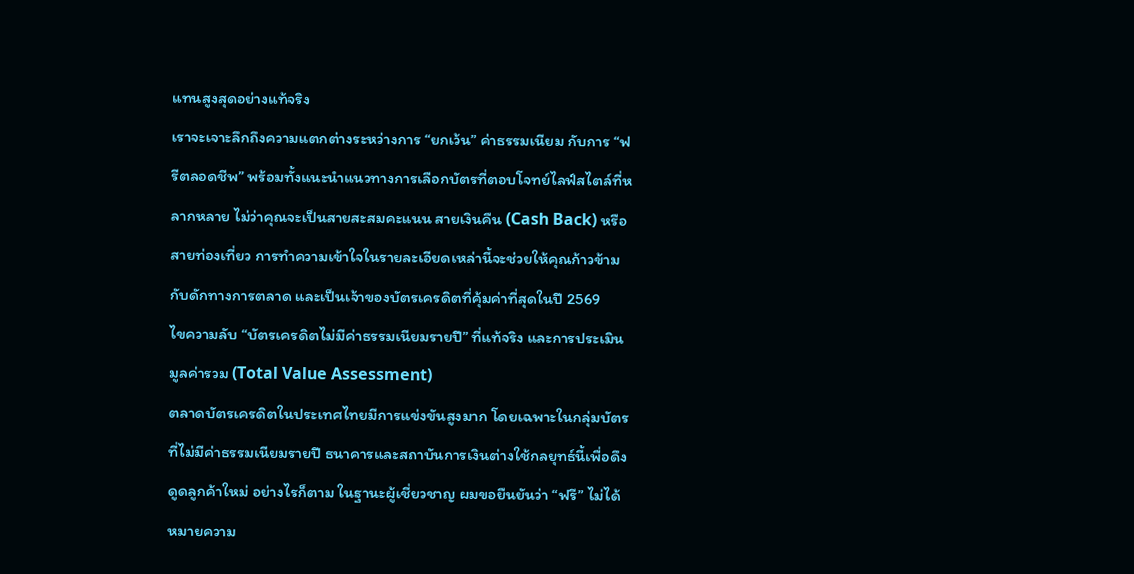แทนสูงสุดอย่างแท้จริง
เราจะเจาะลึกถึงความแตกต่างระหว่างการ “ยกเว้น” ค่าธรรมเนียม กับการ “ฟรีตลอดชีพ” พร้อมทั้งแนะนำแนวทางการเลือกบัตรที่ตอบโจทย์ไลฟ์สไตล์ที่หลากหลาย ไม่ว่าคุณจะเป็นสายสะสมคะแนน สายเงินคืน (Cash Back) หรือสายท่องเที่ยว การทำความเข้าใจในรายละเอียดเหล่านี้จะช่วยให้คุณก้าวข้ามกับดักทางการตลาด และเป็นเจ้าของบัตรเครดิตที่คุ้มค่าที่สุดในปี 2569
ไขความลับ “บัตรเครดิตไม่มีค่าธรรมเนียมรายปี” ที่แท้จริง และการประเมินมูลค่ารวม (Total Value Assessment)
ตลาดบัตรเครดิตในประเทศไทยมีการแข่งขันสูงมาก โดยเฉพาะในกลุ่มบัตรที่ไม่มีค่าธรรมเนียมรายปี ธนาคารและสถาบันการเงินต่างใช้กลยุทธ์นี้เพื่อดึงดูดลูกค้าใหม่ อย่างไรก็ตาม ในฐานะผู้เชี่ยวชาญ ผมขอยืนยันว่า “ฟรี” ไม่ได้หมายความ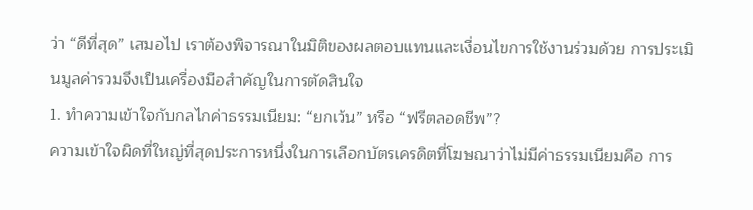ว่า “ดีที่สุด” เสมอไป เราต้องพิจารณาในมิติของผลตอบแทนและเงื่อนไขการใช้งานร่วมด้วย การประเมินมูลค่ารวมจึงเป็นเครื่องมือสำคัญในการตัดสินใจ
1. ทำความเข้าใจกับกลไกค่าธรรมเนียม: “ยกเว้น” หรือ “ฟรีตลอดชีพ”?
ความเข้าใจผิดที่ใหญ่ที่สุดประการหนึ่งในการเลือกบัตรเครดิตที่โฆษณาว่าไม่มีค่าธรรมเนียมคือ การ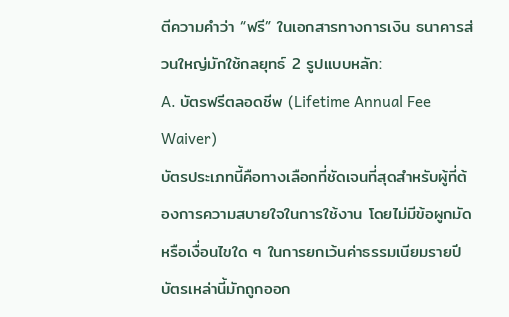ตีความคำว่า “ฟรี” ในเอกสารทางการเงิน ธนาคารส่วนใหญ่มักใช้กลยุทธ์ 2 รูปแบบหลัก:
A. บัตรฟรีตลอดชีพ (Lifetime Annual Fee Waiver)
บัตรประเภทนี้คือทางเลือกที่ชัดเจนที่สุดสำหรับผู้ที่ต้องการความสบายใจในการใช้งาน โดยไม่มีข้อผูกมัดหรือเงื่อนไขใด ๆ ในการยกเว้นค่าธรรมเนียมรายปี บัตรเหล่านี้มักถูกออก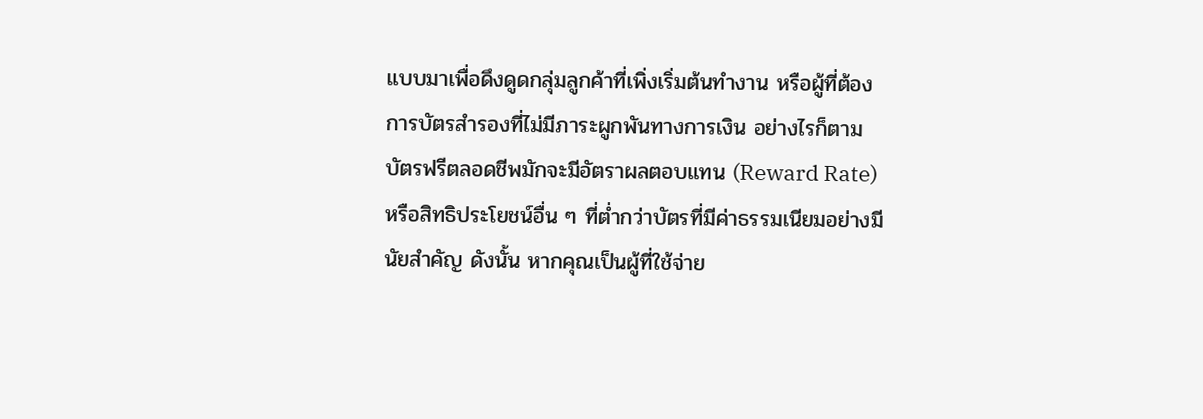แบบมาเพื่อดึงดูดกลุ่มลูกค้าที่เพิ่งเริ่มต้นทำงาน หรือผู้ที่ต้องการบัตรสำรองที่ไม่มีภาระผูกพันทางการเงิน อย่างไรก็ตาม บัตรฟรีตลอดชีพมักจะมีอัตราผลตอบแทน (Reward Rate) หรือสิทธิประโยชน์อื่น ๆ ที่ต่ำกว่าบัตรที่มีค่าธรรมเนียมอย่างมีนัยสำคัญ ดังนั้น หากคุณเป็นผู้ที่ใช้จ่าย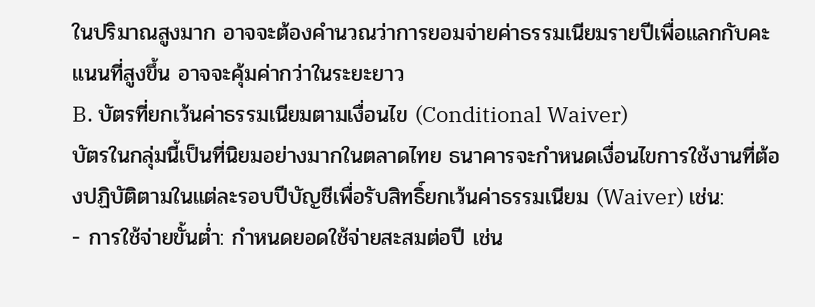ในปริมาณสูงมาก อาจจะต้องคำนวณว่าการยอมจ่ายค่าธรรมเนียมรายปีเพื่อแลกกับคะแนนที่สูงขึ้น อาจจะคุ้มค่ากว่าในระยะยาว
B. บัตรที่ยกเว้นค่าธรรมเนียมตามเงื่อนไข (Conditional Waiver)
บัตรในกลุ่มนี้เป็นที่นิยมอย่างมากในตลาดไทย ธนาคารจะกำหนดเงื่อนไขการใช้งานที่ต้องปฏิบัติตามในแต่ละรอบปีบัญชีเพื่อรับสิทธิ์ยกเว้นค่าธรรมเนียม (Waiver) เช่น:
- การใช้จ่ายขั้นต่ำ: กำหนดยอดใช้จ่ายสะสมต่อปี เช่น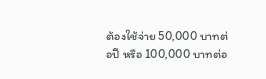ต้องใช้จ่าย 50,000 บาทต่อปี หรือ 100,000 บาทต่อ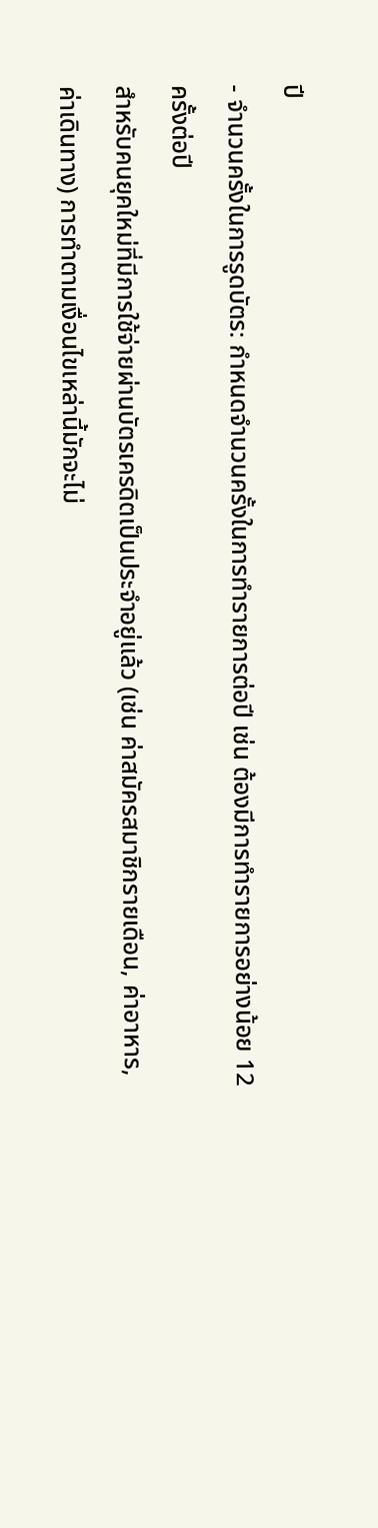ปี
- จำนวนครั้งในการรูดบัตร: กำหนดจำนวนครั้งในการทำรายการต่อปี เช่น ต้องมีการทำรายการอย่างน้อย 12 ครั้งต่อปี
สำหรับคนยุคใหม่ที่มีการใช้จ่ายผ่านบัตรเครดิตเป็นประจำอยู่แล้ว (เช่น ค่าสมัครสมาชิกรายเดือน, ค่าอาหาร, ค่าเดินทาง) การทำตามเงื่อนไขเหล่านี้มักจะไม่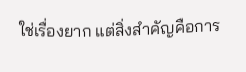ใช่เรื่องยาก แต่สิ่งสำคัญคือการ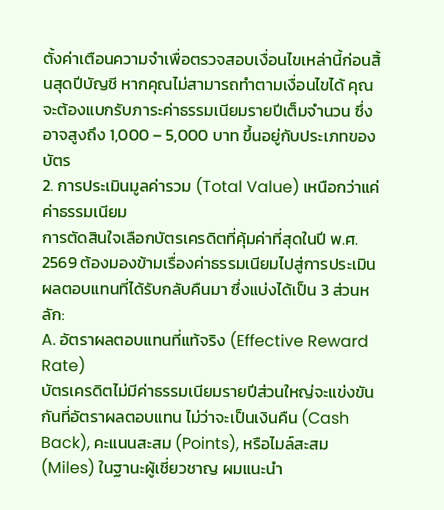ตั้งค่าเตือนความจำเพื่อตรวจสอบเงื่อนไขเหล่านี้ก่อนสิ้นสุดปีบัญชี หากคุณไม่สามารถทำตามเงื่อนไขได้ คุณจะต้องแบกรับภาระค่าธรรมเนียมรายปีเต็มจำนวน ซึ่งอาจสูงถึง 1,000 – 5,000 บาท ขึ้นอยู่กับประเภทของบัตร
2. การประเมินมูลค่ารวม (Total Value) เหนือกว่าแค่ค่าธรรมเนียม
การตัดสินใจเลือกบัตรเครดิตที่คุ้มค่าที่สุดในปี พ.ศ. 2569 ต้องมองข้ามเรื่องค่าธรรมเนียมไปสู่การประเมินผลตอบแทนที่ได้รับกลับคืนมา ซึ่งแบ่งได้เป็น 3 ส่วนหลัก:
A. อัตราผลตอบแทนที่แท้จริง (Effective Reward Rate)
บัตรเครดิตไม่มีค่าธรรมเนียมรายปีส่วนใหญ่จะแข่งขันกันที่อัตราผลตอบแทน ไม่ว่าจะเป็นเงินคืน (Cash Back), คะแนนสะสม (Points), หรือไมล์สะสม (Miles) ในฐานะผู้เชี่ยวชาญ ผมแนะนำ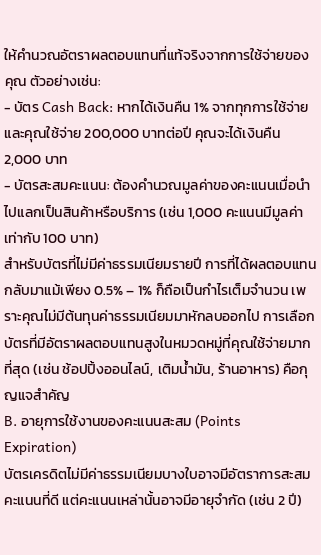ให้คำนวณอัตราผลตอบแทนที่แท้จริงจากการใช้จ่ายของคุณ ตัวอย่างเช่น:
- บัตร Cash Back: หากได้เงินคืน 1% จากทุกการใช้จ่าย และคุณใช้จ่าย 200,000 บาทต่อปี คุณจะได้เงินคืน 2,000 บาท
- บัตรสะสมคะแนน: ต้องคำนวณมูลค่าของคะแนนเมื่อนำไปแลกเป็นสินค้าหรือบริการ (เช่น 1,000 คะแนนมีมูลค่าเท่ากับ 100 บาท)
สำหรับบัตรที่ไม่มีค่าธรรมเนียมรายปี การที่ได้ผลตอบแทนกลับมาแม้เพียง 0.5% – 1% ก็ถือเป็นกำไรเต็มจำนวน เพราะคุณไม่มีต้นทุนค่าธรรมเนียมมาหักลบออกไป การเลือกบัตรที่มีอัตราผลตอบแทนสูงในหมวดหมู่ที่คุณใช้จ่ายมากที่สุด (เช่น ช้อปปิ้งออนไลน์, เติมน้ำมัน, ร้านอาหาร) คือกุญแจสำคัญ
B. อายุการใช้งานของคะแนนสะสม (Points Expiration)
บัตรเครดิตไม่มีค่าธรรมเนียมบางใบอาจมีอัตราการสะสมคะแนนที่ดี แต่คะแนนเหล่านั้นอาจมีอายุจำกัด (เช่น 2 ปี)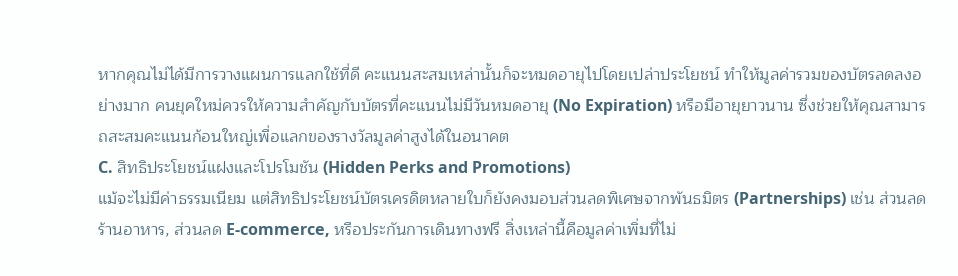หากคุณไม่ได้มีการวางแผนการแลกใช้ที่ดี คะแนนสะสมเหล่านั้นก็จะหมดอายุไปโดยเปล่าประโยชน์ ทำให้มูลค่ารวมของบัตรลดลงอย่างมาก คนยุคใหม่ควรให้ความสำคัญกับบัตรที่คะแนนไม่มีวันหมดอายุ (No Expiration) หรือมีอายุยาวนาน ซึ่งช่วยให้คุณสามารถสะสมคะแนนก้อนใหญ่เพื่อแลกของรางวัลมูลค่าสูงได้ในอนาคต
C. สิทธิประโยชน์แฝงและโปรโมชัน (Hidden Perks and Promotions)
แม้จะไม่มีค่าธรรมเนียม แต่สิทธิประโยชน์บัตรเครดิตหลายใบก็ยังคงมอบส่วนลดพิเศษจากพันธมิตร (Partnerships) เช่น ส่วนลดร้านอาหาร, ส่วนลด E-commerce, หรือประกันการเดินทางฟรี สิ่งเหล่านี้คือมูลค่าเพิ่มที่ไม่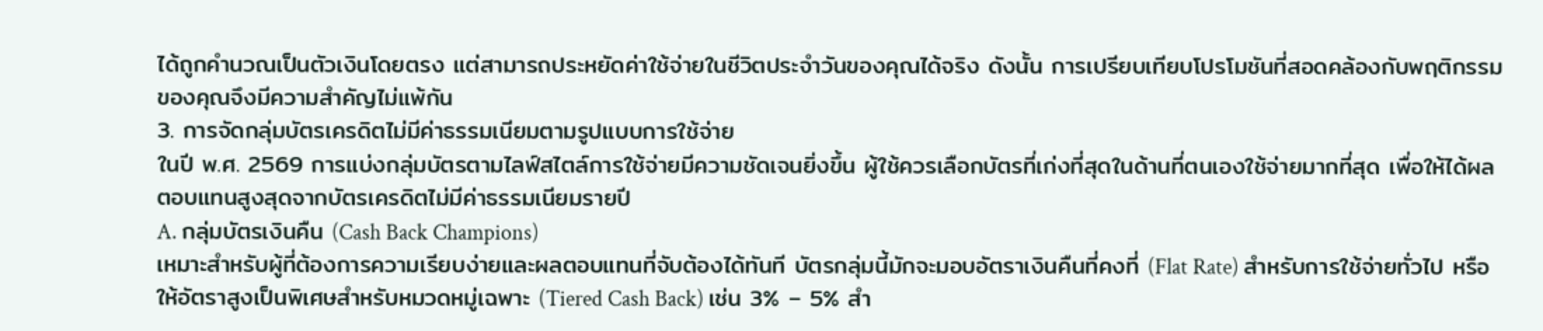ได้ถูกคำนวณเป็นตัวเงินโดยตรง แต่สามารถประหยัดค่าใช้จ่ายในชีวิตประจำวันของคุณได้จริง ดังนั้น การเปรียบเทียบโปรโมชันที่สอดคล้องกับพฤติกรรมของคุณจึงมีความสำคัญไม่แพ้กัน
3. การจัดกลุ่มบัตรเครดิตไม่มีค่าธรรมเนียมตามรูปแบบการใช้จ่าย
ในปี พ.ศ. 2569 การแบ่งกลุ่มบัตรตามไลฟ์สไตล์การใช้จ่ายมีความชัดเจนยิ่งขึ้น ผู้ใช้ควรเลือกบัตรที่เก่งที่สุดในด้านที่ตนเองใช้จ่ายมากที่สุด เพื่อให้ได้ผลตอบแทนสูงสุดจากบัตรเครดิตไม่มีค่าธรรมเนียมรายปี
A. กลุ่มบัตรเงินคืน (Cash Back Champions)
เหมาะสำหรับผู้ที่ต้องการความเรียบง่ายและผลตอบแทนที่จับต้องได้ทันที บัตรกลุ่มนี้มักจะมอบอัตราเงินคืนที่คงที่ (Flat Rate) สำหรับการใช้จ่ายทั่วไป หรือให้อัตราสูงเป็นพิเศษสำหรับหมวดหมู่เฉพาะ (Tiered Cash Back) เช่น 3% – 5% สำ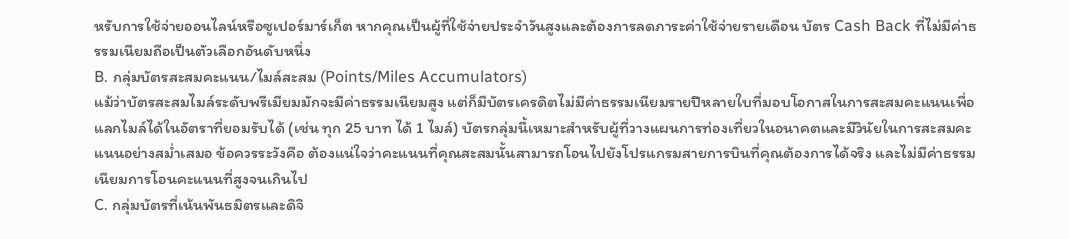หรับการใช้จ่ายออนไลน์หรือซูเปอร์มาร์เก็ต หากคุณเป็นผู้ที่ใช้จ่ายประจำวันสูงและต้องการลดภาระค่าใช้จ่ายรายเดือน บัตร Cash Back ที่ไม่มีค่าธรรมเนียมถือเป็นตัวเลือกอันดับหนึ่ง
B. กลุ่มบัตรสะสมคะแนน/ไมล์สะสม (Points/Miles Accumulators)
แม้ว่าบัตรสะสมไมล์ระดับพรีเมียมมักจะมีค่าธรรมเนียมสูง แต่ก็มีบัตรเครดิตไม่มีค่าธรรมเนียมรายปีหลายใบที่มอบโอกาสในการสะสมคะแนนเพื่อแลกไมล์ได้ในอัตราที่ยอมรับได้ (เช่น ทุก 25 บาท ได้ 1 ไมล์) บัตรกลุ่มนี้เหมาะสำหรับผู้ที่วางแผนการท่องเที่ยวในอนาคตและมีวินัยในการสะสมคะแนนอย่างสม่ำเสมอ ข้อควรระวังคือ ต้องแน่ใจว่าคะแนนที่คุณสะสมนั้นสามารถโอนไปยังโปรแกรมสายการบินที่คุณต้องการได้จริง และไม่มีค่าธรรมเนียมการโอนคะแนนที่สูงจนเกินไป
C. กลุ่มบัตรที่เน้นพันธมิตรและดิจิ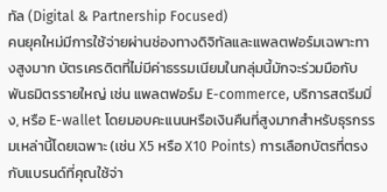ทัล (Digital & Partnership Focused)
คนยุคใหม่มีการใช้จ่ายผ่านช่องทางดิจิทัลและแพลตฟอร์มเฉพาะทางสูงมาก บัตรเครดิตที่ไม่มีค่าธรรมเนียมในกลุ่มนี้มักจะร่วมมือกับพันธมิตรรายใหญ่ เช่น แพลตฟอร์ม E-commerce, บริการสตรีมมิ่ง, หรือ E-wallet โดยมอบคะแนนหรือเงินคืนที่สูงมากสำหรับธุรกรรมเหล่านี้โดยเฉพาะ (เช่น X5 หรือ X10 Points) การเลือกบัตรที่ตรงกับแบรนด์ที่คุณใช้จ่า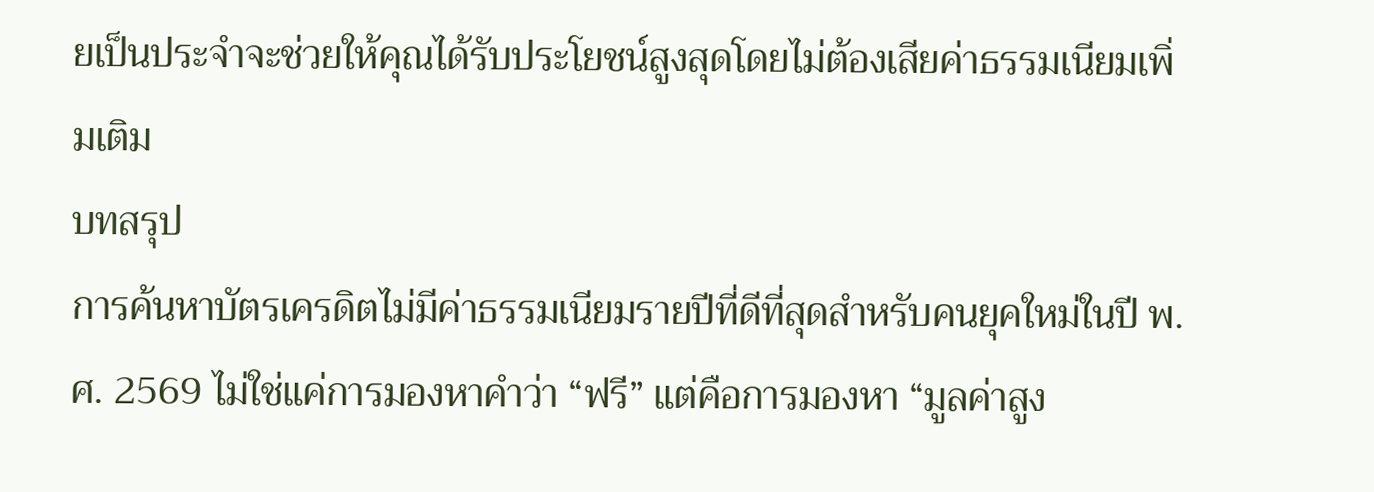ยเป็นประจำจะช่วยให้คุณได้รับประโยชน์สูงสุดโดยไม่ต้องเสียค่าธรรมเนียมเพิ่มเติม
บทสรุป
การค้นหาบัตรเครดิตไม่มีค่าธรรมเนียมรายปีที่ดีที่สุดสำหรับคนยุคใหม่ในปี พ.ศ. 2569 ไม่ใช่แค่การมองหาคำว่า “ฟรี” แต่คือการมองหา “มูลค่าสูง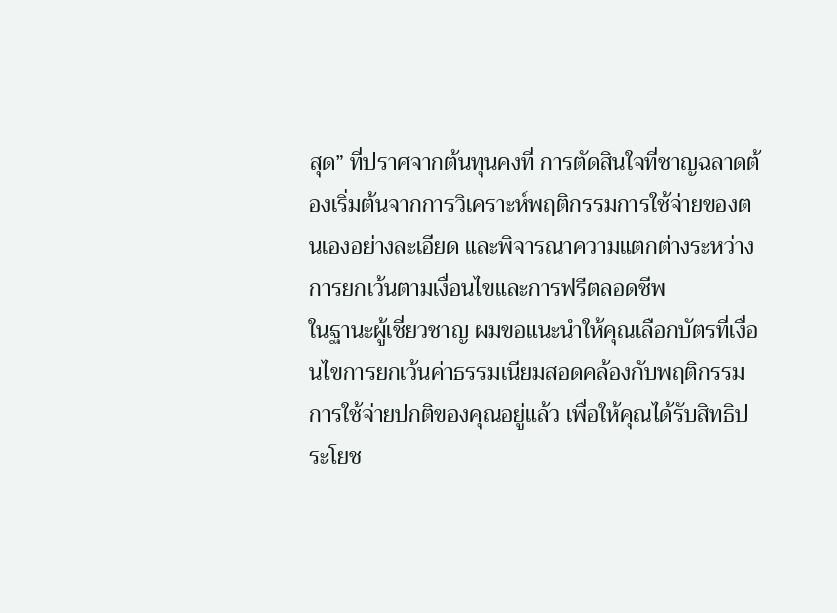สุด” ที่ปราศจากต้นทุนคงที่ การตัดสินใจที่ชาญฉลาดต้องเริ่มต้นจากการวิเคราะห์พฤติกรรมการใช้จ่ายของตนเองอย่างละเอียด และพิจารณาความแตกต่างระหว่างการยกเว้นตามเงื่อนไขและการฟรีตลอดชีพ
ในฐานะผู้เชี่ยวชาญ ผมขอแนะนำให้คุณเลือกบัตรที่เงื่อนไขการยกเว้นค่าธรรมเนียมสอดคล้องกับพฤติกรรมการใช้จ่ายปกติของคุณอยู่แล้ว เพื่อให้คุณได้รับสิทธิประโยช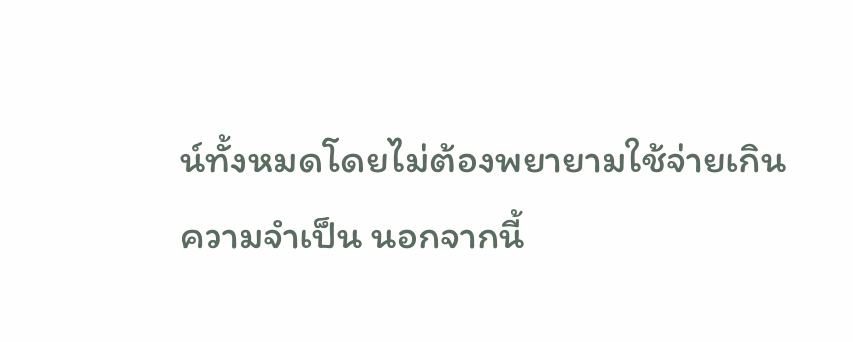น์ทั้งหมดโดยไม่ต้องพยายามใช้จ่ายเกินความจำเป็น นอกจากนี้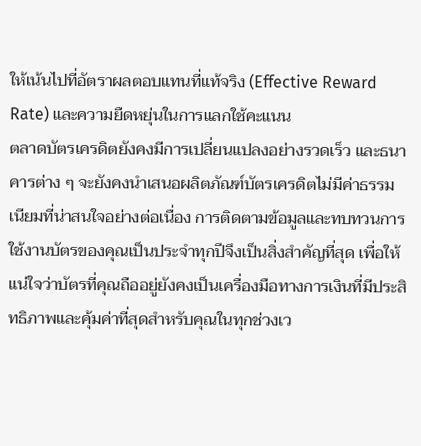ให้เน้นไปที่อัตราผลตอบแทนที่แท้จริง (Effective Reward Rate) และความยืดหยุ่นในการแลกใช้คะแนน
ตลาดบัตรเครดิตยังคงมีการเปลี่ยนแปลงอย่างรวดเร็ว และธนาคารต่าง ๆ จะยังคงนำเสนอผลิตภัณฑ์บัตรเครดิตไม่มีค่าธรรมเนียมที่น่าสนใจอย่างต่อเนื่อง การติดตามข้อมูลและทบทวนการใช้งานบัตรของคุณเป็นประจำทุกปีจึงเป็นสิ่งสำคัญที่สุด เพื่อให้แน่ใจว่าบัตรที่คุณถืออยู่ยังคงเป็นเครื่องมือทางการเงินที่มีประสิทธิภาพและคุ้มค่าที่สุดสำหรับคุณในทุกช่วงเว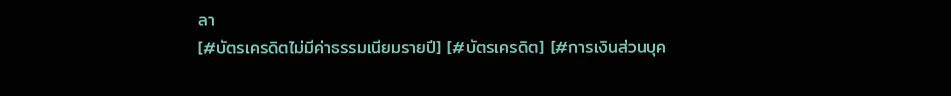ลา
[#บัตรเครดิตไม่มีค่าธรรมเนียมรายปี] [#บัตรเครดิต] [#การเงินส่วนบุค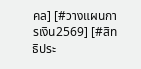คล] [#วางแผนการเงิน2569] [#สิทธิประ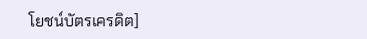โยชน์บัตรเครดิต]